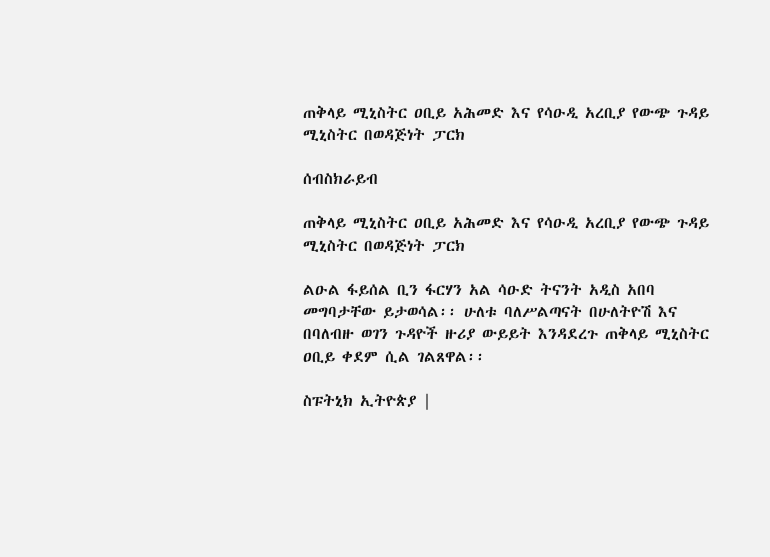ጠቅላይ ሚኒስትር ዐቢይ አሕመድ እና የሳዑዲ አረቢያ የውጭ ጉዳይ ሚኒስትር በወዳጅነት ፓርክ

ሰብስክራይብ

ጠቅላይ ሚኒስትር ዐቢይ አሕመድ እና የሳዑዲ አረቢያ የውጭ ጉዳይ ሚኒስትር በወዳጅነት ፓርክ

ልዑል ፋይሰል ቢን ፋርሃን አል ሳዑድ ትናንት አዲስ አበባ መግባታቸው ይታወሳል፡፡ ሁለቱ ባለሥልጣናት በሁለትዮሽ እና በባለብዙ ወገን ጉዳዮች ዙሪያ ውይይት እንዳደረጉ ጠቅላይ ሚኒስትር ዐቢይ ቀደም ሲል ገልጸዋል፡፡

ስፑትኒክ ኢትዮጵያ |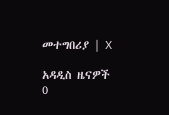መተግበሪያ | X

አዳዲስ ዜናዎች
0